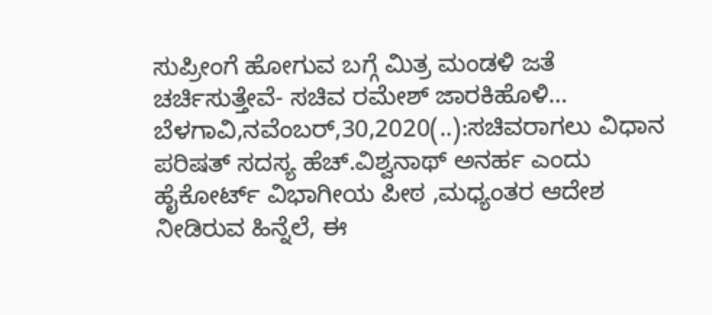ಸುಪ್ರೀಂಗೆ ಹೋಗುವ ಬಗ್ಗೆ ಮಿತ್ರ ಮಂಡಳಿ ಜತೆ ಚರ್ಚಿಸುತ್ತೇವೆ- ಸಚಿವ ರಮೇಶ್ ಜಾರಕಿಹೊಳಿ… ಬೆಳಗಾವಿ,ನವೆಂಬರ್,30,2020(..):ಸಚಿವರಾಗಲು ವಿಧಾನ ಪರಿಷತ್ ಸದಸ್ಯ ಹೆಚ್.ವಿಶ್ವನಾಥ್ ಅನರ್ಹ ಎಂದು ಹೈಕೋರ್ಟ್ ವಿಭಾಗೀಯ ಪೀಠ ,ಮಧ್ಯಂತರ ಆದೇಶ ನೀಡಿರುವ ಹಿನ್ನೆಲೆ, ಈ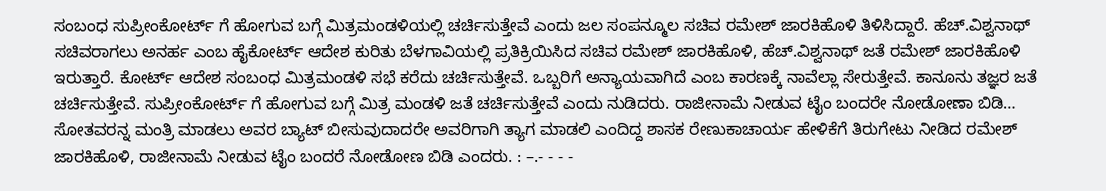ಸಂಬಂಧ ಸುಪ್ರೀಂಕೋರ್ಟ್ ಗೆ ಹೋಗುವ ಬಗ್ಗೆ ಮಿತ್ರಮಂಡಳಿಯಲ್ಲಿ ಚರ್ಚಿಸುತ್ತೇವೆ ಎಂದು ಜಲ ಸಂಪನ್ಮೂಲ ಸಚಿವ ರಮೇಶ್ ಜಾರಕಿಹೊಳಿ ತಿಳಿಸಿದ್ದಾರೆ. ಹೆಚ್.ವಿಶ್ವನಾಥ್ ಸಚಿವರಾಗಲು ಅನರ್ಹ ಎಂಬ ಹೈಕೋರ್ಟ್ ಆದೇಶ ಕುರಿತು ಬೆಳಗಾವಿಯಲ್ಲಿ ಪ್ರತಿಕ್ರಿಯಿಸಿದ ಸಚಿವ ರಮೇಶ್ ಜಾರಕಿಹೊಳಿ, ಹೆಚ್.ವಿಶ್ವನಾಥ್ ಜತೆ ರಮೇಶ್ ಜಾರಕಿಹೊಳಿ ಇರುತ್ತಾರೆ. ಕೋರ್ಟ್ ಆದೇಶ ಸಂಬಂಧ ಮಿತ್ರಮಂಡಳಿ ಸಭೆ ಕರೆದು ಚರ್ಚಿಸುತ್ತೇವೆ. ಒಬ್ಬರಿಗೆ ಅನ್ಯಾಯವಾಗಿದೆ ಎಂಬ ಕಾರಣಕ್ಕೆ ನಾವೆಲ್ಲಾ ಸೇರುತ್ತೇವೆ. ಕಾನೂನು ತಜ್ಞರ ಜತೆ ಚರ್ಚಿಸುತ್ತೇವೆ. ಸುಪ್ರೀಂಕೋರ್ಟ್ ಗೆ ಹೋಗುವ ಬಗ್ಗೆ ಮಿತ್ರ ಮಂಡಳಿ ಜತೆ ಚರ್ಚಿಸುತ್ತೇವೆ ಎಂದು ನುಡಿದರು. ರಾಜೀನಾಮೆ ನೀಡುವ ಟೈಂ ಬಂದರೇ ನೋಡೋಣಾ ಬಿಡಿ… ಸೋತವರನ್ನ ಮಂತ್ರಿ ಮಾಡಲು ಅವರ ಬ್ಯಾಟ್ ಬೀಸುವುದಾದರೇ ಅವರಿಗಾಗಿ ತ್ಯಾಗ ಮಾಡಲಿ ಎಂದಿದ್ದ ಶಾಸಕ ರೇಣುಕಾಚಾರ್ಯ ಹೇಳಿಕೆಗೆ ತಿರುಗೇಟು ನೀಡಿದ ರಮೇಶ್ ಜಾರಕಿಹೊಳಿ, ರಾಜೀನಾಮೆ ನೀಡುವ ಟೈಂ ಬಂದರೆ ನೋಡೋಣ ಬಿಡಿ ಎಂದರು. : –.- - - -